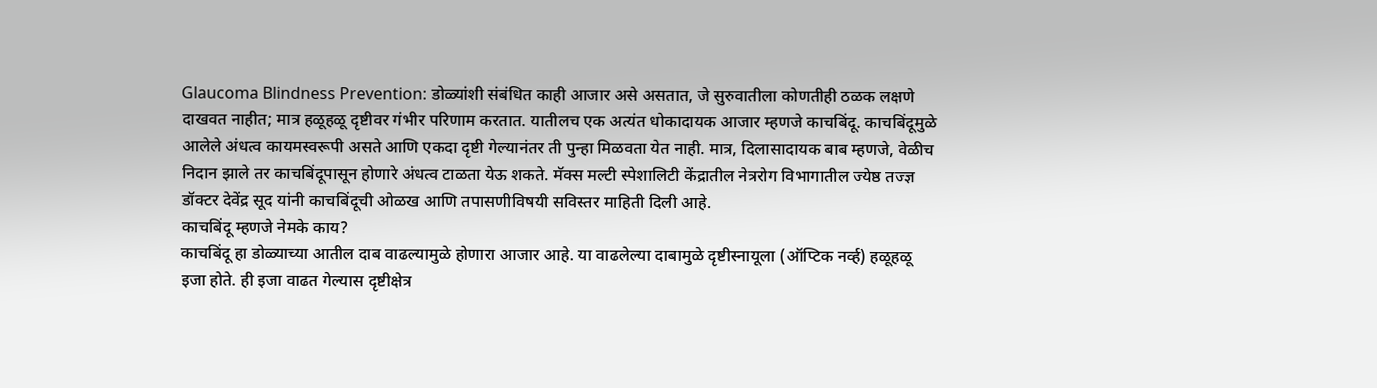Glaucoma Blindness Prevention: डोळ्यांशी संबंधित काही आजार असे असतात, जे सुरुवातीला कोणतीही ठळक लक्षणे दाखवत नाहीत; मात्र हळूहळू दृष्टीवर गंभीर परिणाम करतात. यातीलच एक अत्यंत धोकादायक आजार म्हणजे काचबिंदू. काचबिंदूमुळे आलेले अंधत्व कायमस्वरूपी असते आणि एकदा दृष्टी गेल्यानंतर ती पुन्हा मिळवता येत नाही. मात्र, दिलासादायक बाब म्हणजे, वेळीच निदान झाले तर काचबिंदूपासून होणारे अंधत्व टाळता येऊ शकते. मॅक्स मल्टी स्पेशालिटी केंद्रातील नेत्ररोग विभागातील ज्येष्ठ तज्ज्ञ डॉक्टर देवेंद्र सूद यांनी काचबिंदूची ओळख आणि तपासणीविषयी सविस्तर माहिती दिली आहे.
काचबिंदू म्हणजे नेमके काय?
काचबिंदू हा डोळ्याच्या आतील दाब वाढल्यामुळे होणारा आजार आहे. या वाढलेल्या दाबामुळे दृष्टीस्नायूला (ऑप्टिक नर्व्ह) हळूहळू इजा होते. ही इजा वाढत गेल्यास दृष्टीक्षेत्र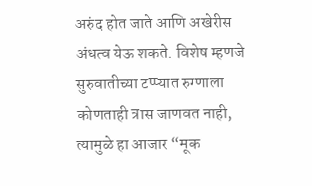अरुंद होत जाते आणि अखेरीस अंधत्व येऊ शकते. विशेष म्हणजे सुरुवातीच्या टप्प्यात रुग्णाला कोणताही त्रास जाणवत नाही, त्यामुळे हा आजार “मूक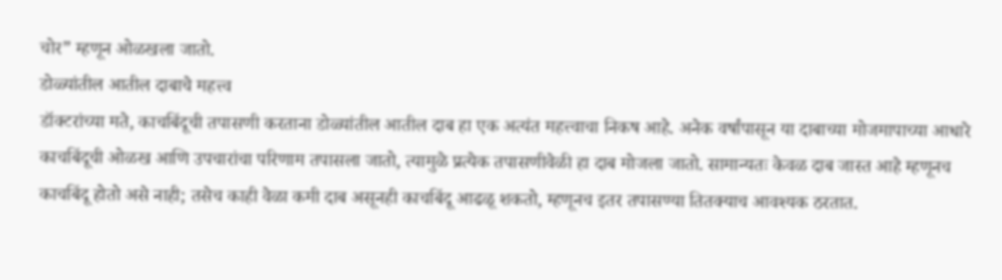चोर” म्हणून ओळखला जातो.
डोळ्यांतील आतील दाबाचे महत्त्व
डॉक्टरांच्या मते, काचबिंदूची तपासणी करताना डोळ्यांतील आतील दाब हा एक अत्यंत महत्त्वाचा निकष आहे. अनेक वर्षांपासून या दाबाच्या मोजमापाच्या आधारे काचबिंदूची ओळख आणि उपचारांचा परिणाम तपासला जातो, त्यामुळे प्रत्येक तपासणीवेळी हा दाब मोजला जातो. सामान्यतः केवळ दाब जास्त आहे म्हणूनच काचबिंदू होतो असे नाही; तसेच काही वेळा कमी दाब असूनही काचबिंदू आढळू शकतो, म्हणूनच इतर तपासण्या तितक्याच आवश्यक ठरतात.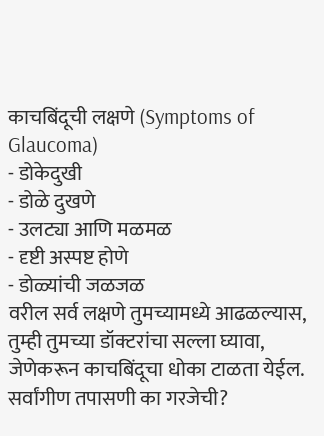काचबिंदूची लक्षणे (Symptoms of Glaucoma)
- डोकेदुखी
- डोळे दुखणे
- उलट्या आणि मळमळ
- दृष्टी अस्पष्ट होणे
- डोळ्यांची जळजळ
वरील सर्व लक्षणे तुमच्यामध्ये आढळल्यास, तुम्ही तुमच्या डॉक्टरांचा सल्ला घ्यावा, जेणेकरून काचबिंदूचा धोका टाळता येईल.
सर्वांगीण तपासणी का गरजेची?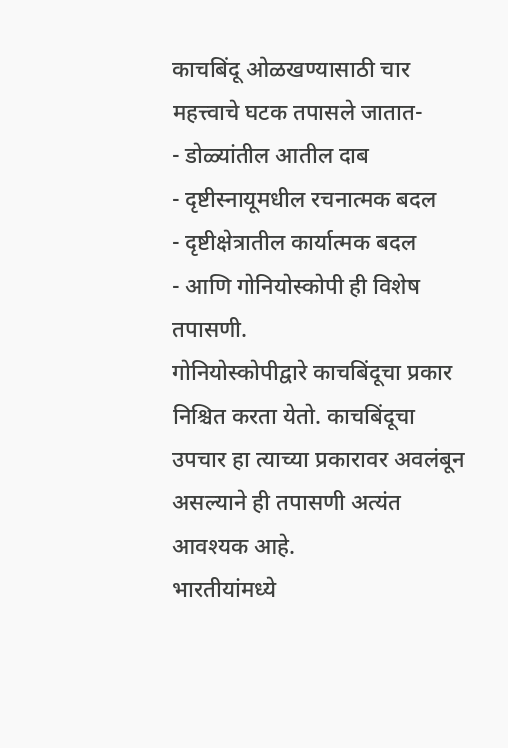काचबिंदू ओळखण्यासाठी चार महत्त्वाचे घटक तपासले जातात-
- डोळ्यांतील आतील दाब
- दृष्टीस्नायूमधील रचनात्मक बदल
- दृष्टीक्षेत्रातील कार्यात्मक बदल
- आणि गोनियोस्कोपी ही विशेष तपासणी.
गोनियोस्कोपीद्वारे काचबिंदूचा प्रकार निश्चित करता येतो. काचबिंदूचा उपचार हा त्याच्या प्रकारावर अवलंबून असल्याने ही तपासणी अत्यंत आवश्यक आहे.
भारतीयांमध्ये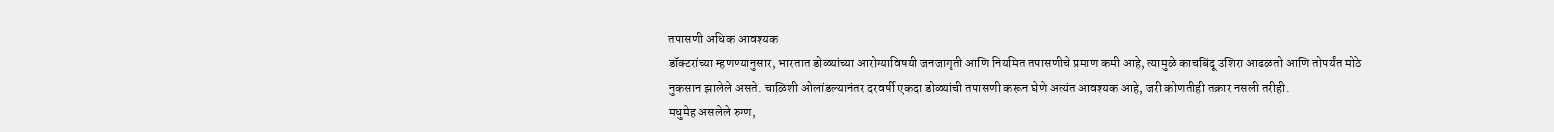तपासणी अधिक आवश्यक
डॉक्टरांच्या म्हणण्यानुसार, भारतात डोळ्यांच्या आरोग्याविषयी जनजागृती आणि नियमित तपासणीचे प्रमाण कमी आहे, त्यामुळे काचबिंदू उशिरा आढळतो आणि तोपर्यंत मोठे नुकसान झालेले असते. चाळिशी ओलांडल्यानंतर दरवर्षी एकदा डोळ्यांची तपासणी करून घेणे अत्यंत आवश्यक आहे, जरी कोणतीही तक्रार नसली तरीही.
मधुमेह असलेले रुग्ण,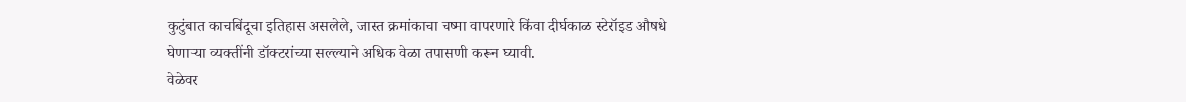कुटुंबात काचबिंदूचा इतिहास असलेले, जास्त क्रमांकाचा चष्मा वापरणारे किंवा दीर्घकाळ स्टेरॉइड औषधे घेणाऱ्या व्यक्तींनी डॉक्टरांच्या सल्ल्याने अधिक वेळा तपासणी करून घ्यावी.
वेळेवर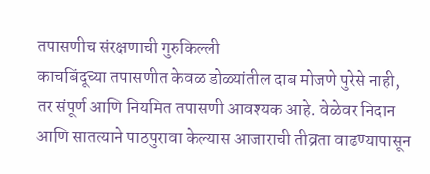तपासणीच संरक्षणाची गुरुकिल्ली
काचबिंदूच्या तपासणीत केवळ डोळ्यांतील दाब मोजणे पुरेसे नाही, तर संपूर्ण आणि नियमित तपासणी आवश्यक आहे. वेळेवर निदान आणि सातत्याने पाठपुरावा केल्यास आजाराची तीव्रता वाढण्यापासून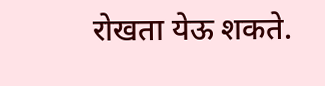रोखता येऊ शकते.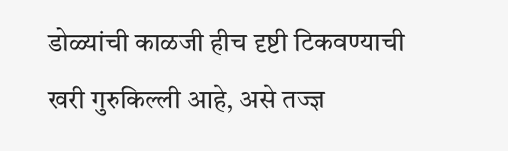डोळ्यांची काळजी हीच दृष्टी टिकवण्याची खरी गुरुकिल्ली आहे, असे तज्ज्ञ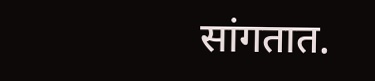सांगतात.